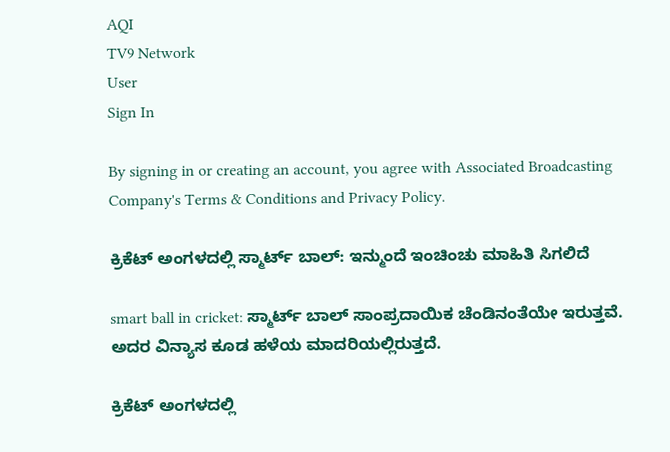AQI
TV9 Network
User
Sign In

By signing in or creating an account, you agree with Associated Broadcasting Company's Terms & Conditions and Privacy Policy.

ಕ್ರಿಕೆಟ್ ಅಂಗಳದಲ್ಲಿ ಸ್ಮಾರ್ಟ್ ಬಾಲ್: ಇನ್ಮುಂದೆ ಇಂಚಿಂಚು ಮಾಹಿತಿ ಸಿಗಲಿದೆ

smart ball in cricket: ಸ್ಮಾರ್ಟ್ ಬಾಲ್ ಸಾಂಪ್ರದಾಯಿಕ ಚೆಂಡಿನಂತೆಯೇ ಇರುತ್ತವೆ. ಅದರ ವಿನ್ಯಾಸ ಕೂಡ ಹಳೆಯ ಮಾದರಿಯಲ್ಲಿರುತ್ತದೆ.

ಕ್ರಿಕೆಟ್ ಅಂಗಳದಲ್ಲಿ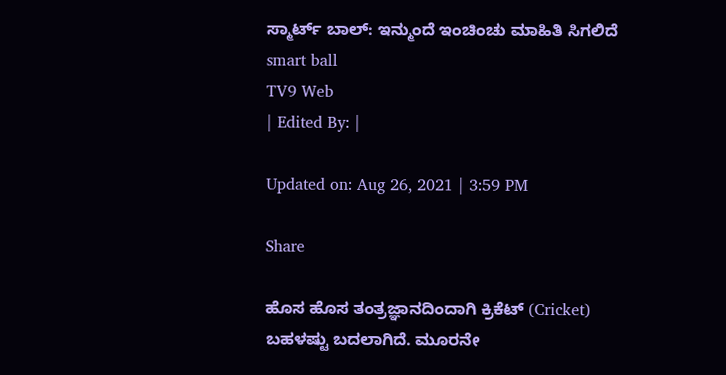ಸ್ಮಾರ್ಟ್ ಬಾಲ್: ಇನ್ಮುಂದೆ ಇಂಚಿಂಚು ಮಾಹಿತಿ ಸಿಗಲಿದೆ
smart ball
TV9 Web
| Edited By: |

Updated on: Aug 26, 2021 | 3:59 PM

Share

ಹೊಸ ಹೊಸ ತಂತ್ರಜ್ಞಾನದಿಂದಾಗಿ ಕ್ರಿಕೆಟ್ (Cricket) ಬಹಳಷ್ಟು ಬದಲಾಗಿದೆ. ಮೂರನೇ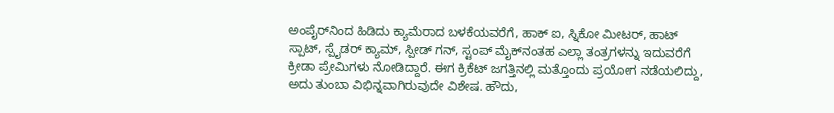ಅಂಪೈರ್‌ನಿಂದ ಹಿಡಿದು ಕ್ಯಾಮೆರಾದ ಬಳಕೆಯವರೆಗೆ, ಹಾಕ್ ಐ, ಸ್ನಿಕೋ ಮೀಟರ್, ಹಾಟ್ ಸ್ಪಾಟ್, ಸ್ಪೈಡರ್ ಕ್ಯಾಮ್, ಸ್ಪೀಡ್ ಗನ್, ಸ್ಟಂಪ್ ಮೈಕ್‌ನಂತಹ ಎಲ್ಲಾ ತಂತ್ರಗಳನ್ನು ಇದುವರೆಗೆ ಕ್ರೀಡಾ ಪ್ರೇಮಿಗಳು ನೋಡಿದ್ದಾರೆ. ಈಗ ಕ್ರಿಕೆಟ್ ಜಗತ್ತಿನಲ್ಲಿ ಮತ್ತೊಂದು ಪ್ರಯೋಗ ನಡೆಯಲಿದ್ದು, ಅದು ತುಂಬಾ ವಿಭಿನ್ನವಾಗಿರುವುದೇ ವಿಶೇಷ. ಹೌದು,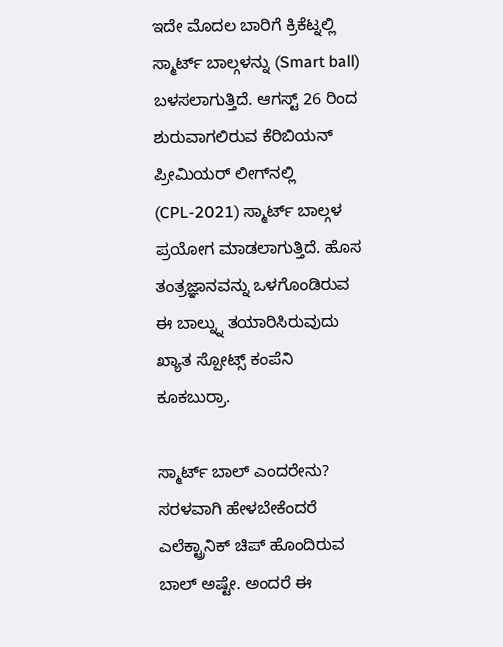ಇದೇ ಮೊದಲ ಬಾರಿಗೆ ಕ್ರಿಕೆಟ್ನಲ್ಲಿ ಸ್ಮಾರ್ಟ್ ಬಾಲ್ಗಳನ್ನು (Smart ball) ಬಳಸಲಾಗುತ್ತಿದೆ. ಆಗಸ್ಟ್ 26 ರಿಂದ ಶುರುವಾಗಲಿರುವ ಕೆರಿಬಿಯನ್ ಪ್ರೀಮಿಯರ್ ಲೀಗ್‌ನಲ್ಲಿ (CPL-2021) ಸ್ಮಾರ್ಟ್ ಬಾಲ್ಗಳ ಪ್ರಯೋಗ ಮಾಡಲಾಗುತ್ತಿದೆ. ಹೊಸ ತಂತ್ರಜ್ಞಾನವನ್ನು ಒಳಗೊಂಡಿರುವ ಈ ಬಾಲ್ನ್ನು ತಯಾರಿಸಿರುವುದು ಖ್ಯಾತ ಸ್ಪೋಟ್ಸ್ ಕಂಪೆನಿ ಕೂಕಬುರ್ರಾ.

ಸ್ಮಾರ್ಟ್ ಬಾಲ್ ಎಂದರೇನು? ಸರಳವಾಗಿ ಹೇಳಬೇಕೆಂದರೆ ಎಲೆಕ್ಟ್ರಾನಿಕ್ ಚಿಪ್ ಹೊಂದಿರುವ ಬಾಲ್ ಅಷ್ಟೇ. ಅಂದರೆ ಈ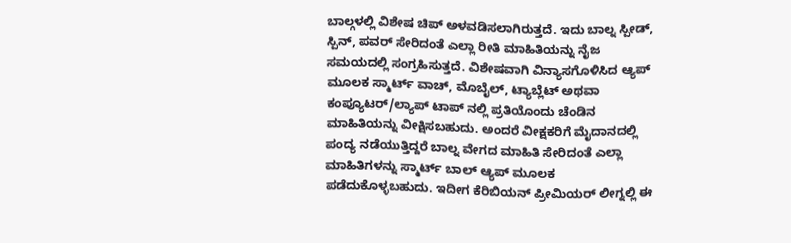ಬಾಲ್ಗಳಲ್ಲಿ ವಿಶೇಷ ಚಿಪ್ ಅಳವಡಿಸಲಾಗಿರುತ್ತದೆ. ಇದು ಬಾಲ್ನ ಸ್ಪೀಡ್, ಸ್ಪಿನ್, ಪವರ್ ಸೇರಿದಂತೆ ಎಲ್ಲಾ ರೀತಿ ಮಾಹಿತಿಯನ್ನು ನೈಜ ಸಮಯದಲ್ಲಿ ಸಂಗ್ರಹಿಸುತ್ತದೆ. ವಿಶೇಷವಾಗಿ ವಿನ್ಯಾಸಗೊಳಿಸಿದ ಆ್ಯಪ್ ಮೂಲಕ ಸ್ಮಾರ್ಟ್ ವಾಚ್, ಮೊಬೈಲ್, ಟ್ಯಾಬ್ಲೆಟ್ ಅಥವಾ ಕಂಪ್ಯೂಟರ್/ಲ್ಯಾಪ್ ಟಾಪ್ ನಲ್ಲಿ ಪ್ರತಿಯೊಂದು ಚೆಂಡಿನ ಮಾಹಿತಿಯನ್ನು ವೀಕ್ಷಿಸಬಹುದು. ಅಂದರೆ ವೀಕ್ಷಕರಿಗೆ ಮೈದಾನದಲ್ಲಿ ಪಂದ್ಯ ನಡೆಯುತ್ತಿದ್ದರೆ ಬಾಲ್ನ ವೇಗದ ಮಾಹಿತಿ ಸೇರಿದಂತೆ ಎಲ್ಲಾ ಮಾಹಿತಿಗಳನ್ನು ಸ್ಮಾರ್ಟ್ ಬಾಲ್ ಆ್ಯಪ್ ಮೂಲಕ ಪಡೆದುಕೊಳ್ಳಬಹುದು. ಇದೀಗ ಕೆರಿಬಿಯನ್ ಪ್ರೀಮಿಯರ್ ಲೀಗ್ನಲ್ಲಿ ಈ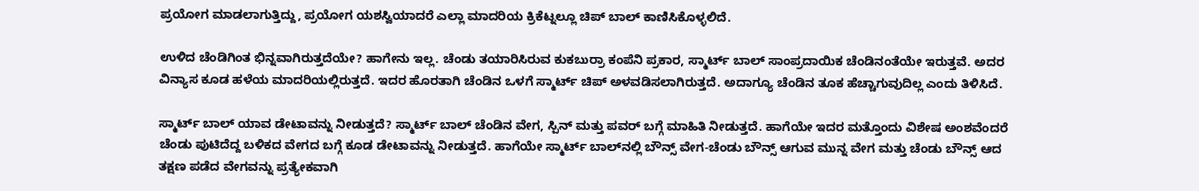ಪ್ರಯೋಗ ಮಾಡಲಾಗುತ್ತಿದ್ದು, ಪ್ರಯೋಗ ಯಶಸ್ವಿಯಾದರೆ ಎಲ್ಲಾ ಮಾದರಿಯ ಕ್ರಿಕೆಟ್ನಲ್ಲೂ ಚಿಪ್ ಬಾಲ್ ಕಾಣಿಸಿಕೊಳ್ಳಲಿದೆ.

ಉಳಿದ ಚೆಂಡಿಗಿಂತ ಭಿನ್ನವಾಗಿರುತ್ತದೆಯೇ? ಹಾಗೇನು ಇಲ್ಲ. ಚೆಂಡು ತಯಾರಿಸಿರುವ ಕುಕಬುರ್ರಾ ಕಂಪೆನಿ ಪ್ರಕಾರ, ಸ್ಮಾರ್ಟ್ ಬಾಲ್ ಸಾಂಪ್ರದಾಯಿಕ ಚೆಂಡಿನಂತೆಯೇ ಇರುತ್ತವೆ. ಅದರ ವಿನ್ಯಾಸ ಕೂಡ ಹಳೆಯ ಮಾದರಿಯಲ್ಲಿರುತ್ತದೆ. ಇದರ ಹೊರತಾಗಿ ಚೆಂಡಿನ ಒಳಗೆ ಸ್ಮಾರ್ಟ್ ಚಿಪ್ ಅಳವಡಿಸಲಾಗಿರುತ್ತದೆ. ಅದಾಗ್ಯೂ ಚೆಂಡಿನ ತೂಕ ಹೆಚ್ಚಾಗುವುದಿಲ್ಲ ಎಂದು ತಿಳಿಸಿದೆ.

ಸ್ಮಾರ್ಟ್ ಬಾಲ್ ಯಾವ ಡೇಟಾವನ್ನು ನೀಡುತ್ತದೆ? ಸ್ಮಾರ್ಟ್ ಬಾಲ್ ಚೆಂಡಿನ ವೇಗ, ಸ್ಪಿನ್ ಮತ್ತು ಪವರ್ ಬಗ್ಗೆ ಮಾಹಿತಿ ನೀಡುತ್ತದೆ. ಹಾಗೆಯೇ ಇದರ ಮತ್ತೊಂದು ವಿಶೇಷ ಅಂಶವೆಂದರೆ ಚೆಂಡು ಪುಟಿದೆದ್ದ ಬಳಿಕದ ವೇಗದ ಬಗ್ಗೆ ಕೂಡ ಡೇಟಾವನ್ನು ನೀಡುತ್ತದೆ. ಹಾಗೆಯೇ ಸ್ಮಾರ್ಟ್ ಬಾಲ್‌ನಲ್ಲಿ ಬೌನ್ಸ್ ವೇಗ-ಚೆಂಡು ಬೌನ್ಸ್ ಆಗುವ ಮುನ್ನ ವೇಗ ಮತ್ತು ಚೆಂಡು ಬೌನ್ಸ್ ಆದ ತಕ್ಷಣ ಪಡೆದ ವೇಗವನ್ನು ಪ್ರತ್ಯೇಕವಾಗಿ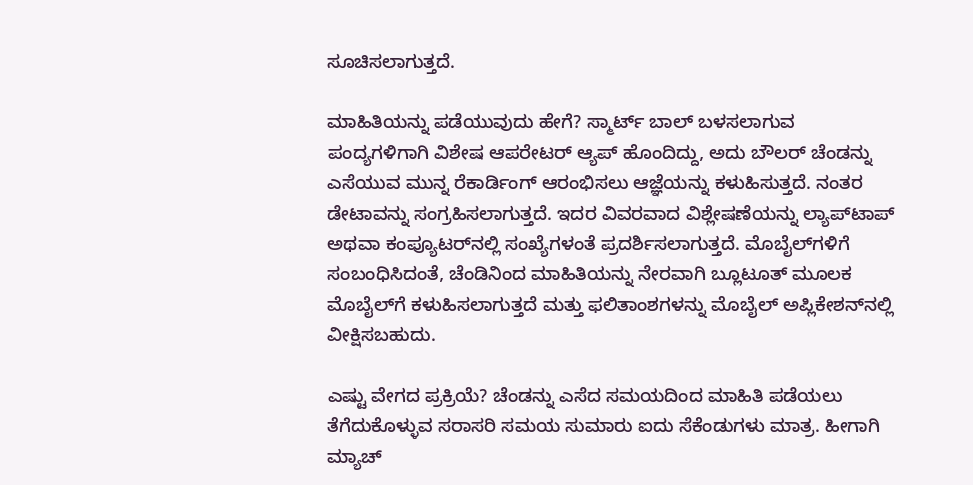ಸೂಚಿಸಲಾಗುತ್ತದೆ.

ಮಾಹಿತಿಯನ್ನು ಪಡೆಯುವುದು ಹೇಗೆ? ಸ್ಮಾರ್ಟ್ ಬಾಲ್ ಬಳಸಲಾಗುವ ಪಂದ್ಯಗಳಿಗಾಗಿ ವಿಶೇಷ ಆಪರೇಟರ್ ಆ್ಯಪ್‌ ಹೊಂದಿದ್ದು, ಅದು ಬೌಲರ್ ಚೆಂಡನ್ನು ಎಸೆಯುವ ಮುನ್ನ ರೆಕಾರ್ಡಿಂಗ್ ಆರಂಭಿಸಲು ಆಜ್ಞೆಯನ್ನು ಕಳುಹಿಸುತ್ತದೆ. ನಂತರ ಡೇಟಾವನ್ನು ಸಂಗ್ರಹಿಸಲಾಗುತ್ತದೆ. ಇದರ ವಿವರವಾದ ವಿಶ್ಲೇಷಣೆಯನ್ನು ಲ್ಯಾಪ್‌ಟಾಪ್ ಅಥವಾ ಕಂಪ್ಯೂಟರ್‌ನಲ್ಲಿ ಸಂಖ್ಯೆಗಳಂತೆ ಪ್ರದರ್ಶಿಸಲಾಗುತ್ತದೆ. ಮೊಬೈಲ್‌ಗಳಿಗೆ ಸಂಬಂಧಿಸಿದಂತೆ, ಚೆಂಡಿನಿಂದ ಮಾಹಿತಿಯನ್ನು ನೇರವಾಗಿ ಬ್ಲೂಟೂತ್ ಮೂಲಕ ಮೊಬೈಲ್‌ಗೆ ಕಳುಹಿಸಲಾಗುತ್ತದೆ ಮತ್ತು ಫಲಿತಾಂಶಗಳನ್ನು ಮೊಬೈಲ್ ಅಪ್ಲಿಕೇಶನ್‌ನಲ್ಲಿ ವೀಕ್ಷಿಸಬಹುದು.

ಎಷ್ಟು ವೇಗದ ಪ್ರಕ್ರಿಯೆ? ಚೆಂಡನ್ನು ಎಸೆದ ಸಮಯದಿಂದ ಮಾಹಿತಿ ಪಡೆಯಲು ತೆಗೆದುಕೊಳ್ಳುವ ಸರಾಸರಿ ಸಮಯ ಸುಮಾರು ಐದು ಸೆಕೆಂಡುಗಳು ಮಾತ್ರ. ಹೀಗಾಗಿ ಮ್ಯಾಚ್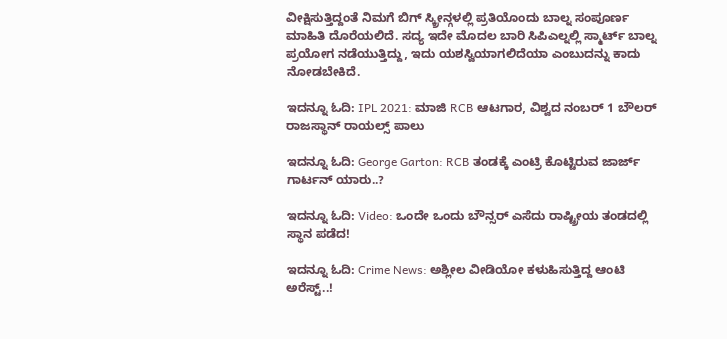ವೀಕ್ಷಿಸುತ್ತಿದ್ದಂತೆ ನಿಮಗೆ ಬಿಗ್ ಸ್ಕ್ರೀನ್ಗಳಲ್ಲಿ ಪ್ರತಿಯೊಂದು ಬಾಲ್ನ ಸಂಪೂರ್ಣ ಮಾಹಿತಿ ದೊರೆಯಲಿದೆ. ಸದ್ಯ ಇದೇ ಮೊದಲ ಬಾರಿ ಸಿಪಿಎಲ್ನಲ್ಲಿ ಸ್ಮಾರ್ಟ್ ಬಾಲ್ನ ಪ್ರಯೋಗ ನಡೆಯುತ್ತಿದ್ದು, ಇದು ಯಶಸ್ವಿಯಾಗಲಿದೆಯಾ ಎಂಬುದನ್ನು ಕಾದು ನೋಡಬೇಕಿದೆ.

ಇದನ್ನೂ ಓದಿ: IPL 2021: ಮಾಜಿ RCB ಆಟಗಾರ, ವಿಶ್ವದ ನಂಬರ್ 1 ಬೌಲರ್ ರಾಜಸ್ಥಾನ್ ರಾಯಲ್ಸ್ ಪಾಲು

ಇದನ್ನೂ ಓದಿ: George Garton: RCB ತಂಡಕ್ಕೆ ಎಂಟ್ರಿ ಕೊಟ್ಟಿರುವ ಜಾರ್ಜ್ ಗಾರ್ಟನ್ ಯಾರು..?

ಇದನ್ನೂ ಓದಿ: Video: ಒಂದೇ ಒಂದು ಬೌನ್ಸರ್ ಎಸೆದು ರಾಷ್ಟ್ರೀಯ ತಂಡದಲ್ಲಿ ಸ್ಥಾನ ಪಡೆದ!

ಇದನ್ನೂ ಓದಿ: Crime News: ಅಶ್ಲೀಲ ವೀಡಿಯೋ ಕಳುಹಿಸುತ್ತಿದ್ದ ಆಂಟಿ ಅರೆಸ್ಟ್..!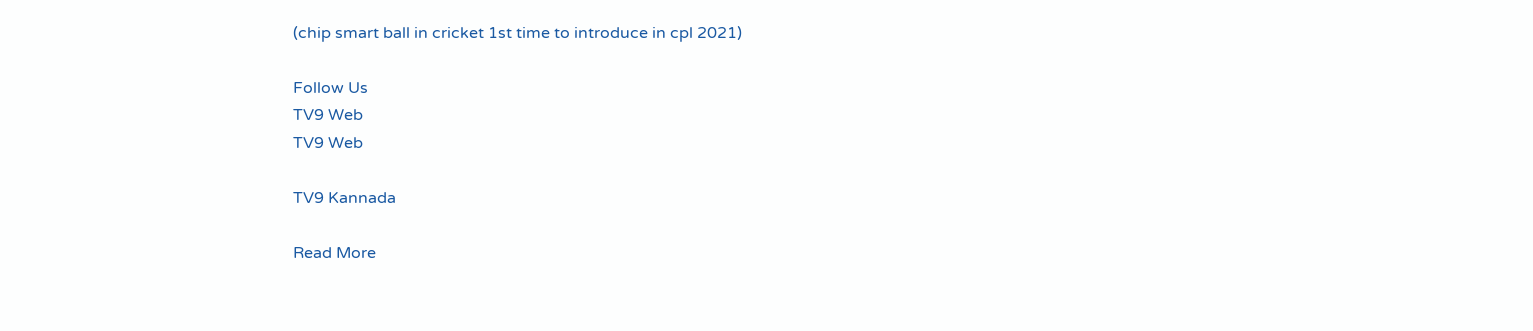(chip smart ball in cricket 1st time to introduce in cpl 2021)

Follow Us
TV9 Web
TV9 Web

TV9 Kannada

Read More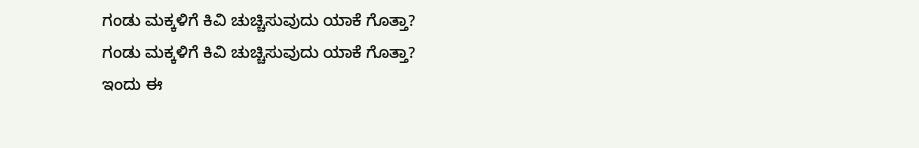ಗಂಡು ಮಕ್ಕಳಿಗೆ ಕಿವಿ ಚುಚ್ಚಿಸುವುದು ಯಾಕೆ ಗೊತ್ತಾ?
ಗಂಡು ಮಕ್ಕಳಿಗೆ ಕಿವಿ ಚುಚ್ಚಿಸುವುದು ಯಾಕೆ ಗೊತ್ತಾ?
ಇಂದು ಈ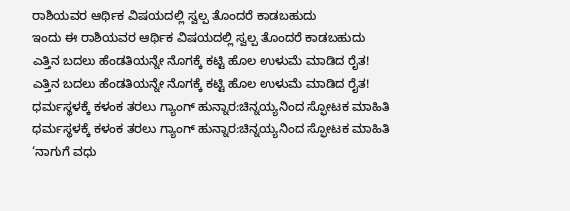ರಾಶಿಯವರ ಆರ್ಥಿಕ ವಿಷಯದಲ್ಲಿ ಸ್ವಲ್ಪ ತೊಂದರೆ ಕಾಡಬಹುದು
ಇಂದು ಈ ರಾಶಿಯವರ ಆರ್ಥಿಕ ವಿಷಯದಲ್ಲಿ ಸ್ವಲ್ಪ ತೊಂದರೆ ಕಾಡಬಹುದು
ಎತ್ತಿನ ಬದಲು ಹೆಂಡತಿಯನ್ನೇ ನೊಗಕ್ಕೆ ಕಟ್ಟಿ ಹೊಲ ಉಳುಮೆ ಮಾಡಿದ ರೈತ!
ಎತ್ತಿನ ಬದಲು ಹೆಂಡತಿಯನ್ನೇ ನೊಗಕ್ಕೆ ಕಟ್ಟಿ ಹೊಲ ಉಳುಮೆ ಮಾಡಿದ ರೈತ!
ಧರ್ಮಸ್ಥಳಕ್ಕೆ ಕಳಂಕ ತರಲು ಗ್ಯಾಂಗ್ ಹುನ್ನಾರ:ಚಿನ್ನಯ್ಯನಿಂದ ಸ್ಫೋಟಕ ಮಾಹಿತಿ
ಧರ್ಮಸ್ಥಳಕ್ಕೆ ಕಳಂಕ ತರಲು ಗ್ಯಾಂಗ್ ಹುನ್ನಾರ:ಚಿನ್ನಯ್ಯನಿಂದ ಸ್ಫೋಟಕ ಮಾಹಿತಿ
‘ನಾಗುಗೆ ವಧು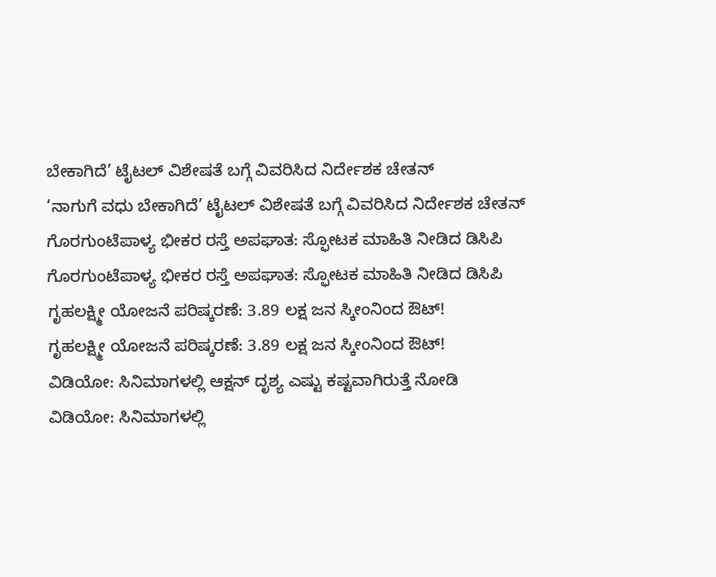ಬೇಕಾಗಿದೆ’ ಟೈಟಲ್ ವಿಶೇಷತೆ ಬಗ್ಗೆ ವಿವರಿಸಿದ ನಿರ್ದೇಶಕ ಚೇತನ್
‘ನಾಗುಗೆ ವಧು ಬೇಕಾಗಿದೆ’ ಟೈಟಲ್ ವಿಶೇಷತೆ ಬಗ್ಗೆ ವಿವರಿಸಿದ ನಿರ್ದೇಶಕ ಚೇತನ್
ಗೊರಗುಂಟೆಪಾಳ್ಯ ಭೀಕರ ರಸ್ತೆ ಅಪಘಾತ: ಸ್ಫೋಟಕ ಮಾಹಿತಿ ನೀಡಿದ ಡಿಸಿಪಿ
ಗೊರಗುಂಟೆಪಾಳ್ಯ ಭೀಕರ ರಸ್ತೆ ಅಪಘಾತ: ಸ್ಫೋಟಕ ಮಾಹಿತಿ ನೀಡಿದ ಡಿಸಿಪಿ
ಗೃಹಲಕ್ಷ್ಮೀ ಯೋಜನೆ ಪರಿಷ್ಕರಣೆ: 3.89 ಲಕ್ಷ ಜನ ಸ್ಕೀಂನಿಂದ ಔಟ್!
ಗೃಹಲಕ್ಷ್ಮೀ ಯೋಜನೆ ಪರಿಷ್ಕರಣೆ: 3.89 ಲಕ್ಷ ಜನ ಸ್ಕೀಂನಿಂದ ಔಟ್!
ವಿಡಿಯೋ: ಸಿನಿಮಾಗಳಲ್ಲಿ ಆಕ್ಷನ್ ದೃಶ್ಯ ಎಷ್ಟು ಕಷ್ಟವಾಗಿರುತ್ತೆ ನೋಡಿ
ವಿಡಿಯೋ: ಸಿನಿಮಾಗಳಲ್ಲಿ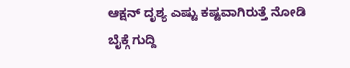ಆಕ್ಷನ್ ದೃಶ್ಯ ಎಷ್ಟು ಕಷ್ಟವಾಗಿರುತ್ತೆ ನೋಡಿ
ಬೈಕ್ಗೆ ಗುದ್ದಿ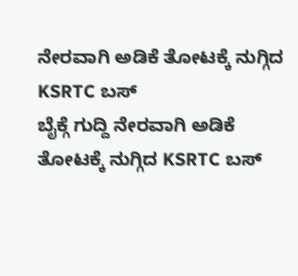ನೇರವಾಗಿ ಅಡಿಕೆ ತೋಟಕ್ಕೆ ನುಗ್ಗಿದ KSRTC ಬಸ್
ಬೈಕ್ಗೆ ಗುದ್ದಿ ನೇರವಾಗಿ ಅಡಿಕೆ ತೋಟಕ್ಕೆ ನುಗ್ಗಿದ KSRTC ಬಸ್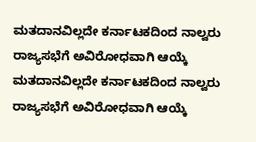ಮತದಾನವಿಲ್ಲದೇ ಕರ್ನಾಟಕದಿಂದ ನಾಲ್ವರು ರಾಜ್ಯಸಭೆಗೆ ಅವಿರೋಧವಾಗಿ ಆಯ್ಕೆ
ಮತದಾನವಿಲ್ಲದೇ ಕರ್ನಾಟಕದಿಂದ ನಾಲ್ವರು ರಾಜ್ಯಸಭೆಗೆ ಅವಿರೋಧವಾಗಿ ಆಯ್ಕೆ